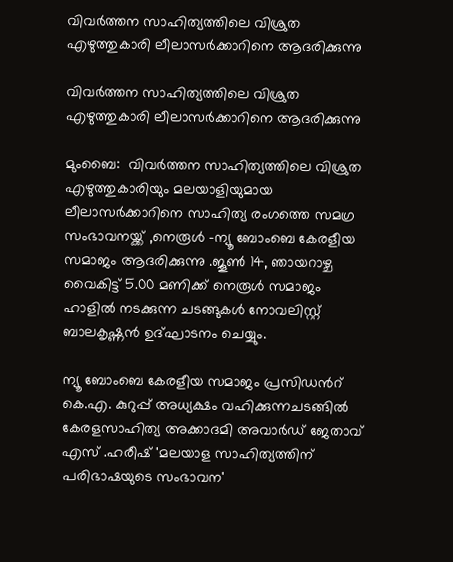വിവർത്തന സാഹിത്യത്തിലെ വിശ്രുത എഴുത്തുകാരി ലീലാസർക്കാറിനെ ആദരിക്കുന്നു

വിവർത്തന സാഹിത്യത്തിലെ വിശ്രുത എഴുത്തുകാരി ലീലാസർക്കാറിനെ ആദരിക്കുന്നു

മുംബൈ:  വിവർത്തന സാഹിത്യത്തിലെ വിശ്രുത എഴുത്തുകാരിയും മലയാളിയുമായ  ലീലാസർക്കാറിനെ സാഹിത്യ രംഗത്തെ സമഗ്ര സംഭാവനയ്ക്ക് ,നെരൂൾ -ന്യൂ ബോംബെ കേരളീയ സമാജം ആദരിക്കുന്നു .ജൂൺ 14, ഞായറാഴ്ച വൈകിട്ട് 5.00 മണിക്ക് നെരൂൾ സമാജം ഹാളിൽ നടക്കുന്ന ചടങ്ങുകൾ നോവലിസ്റ്റ് ബാലകൃഷ്ണൻ ഉദ്ഘാടനം ചെയ്യും.

ന്യൂ ബോംബെ കേരളീയ സമാജം പ്രസിഡന്‍റ് കെ.എ. കുറുപ്പ് അധ്യക്ഷം വഹിക്കുന്നചടങ്ങിൽ  കേരളസാഹിത്യ അക്കാദമി അവാർഡ് ജേതാവ് എസ് .ഹരീഷ് 'മലയാള സാഹിത്യത്തിന് പരിഭാഷയുടെ സംഭാവന'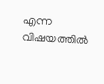എന്ന വിഷയത്തിൽ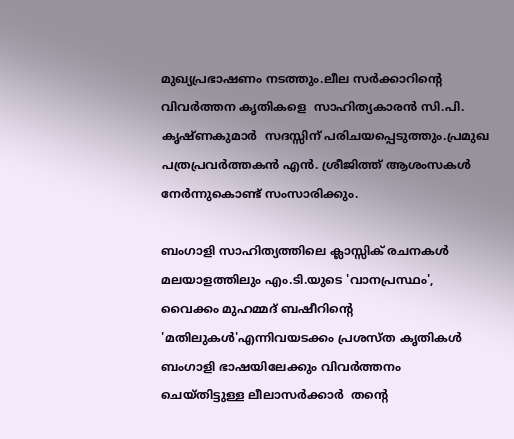മുഖ്യപ്രഭാഷണം നടത്തും.ലീല സർക്കാറിന്‍റെ വിവർത്തന കൃതികളെ  സാഹിത്യകാരൻ സി.പി. കൃഷ്ണകുമാർ  സദസ്സിന് പരിചയപ്പെടുത്തും.പ്രമുഖ പത്രപ്രവർത്തകൻ എൻ. ശ്രീജിത്ത് ആശംസകൾ നേർന്നുകൊണ്ട് സംസാരിക്കും.

ബംഗാളി സാഹിത്യത്തിലെ ക്ലാസ്സിക് രചനകൾ മലയാളത്തിലും എം.ടി.യുടെ 'വാനപ്രസ്ഥം', വൈക്കം മുഹമ്മദ് ബഷീറിൻ്റെ  'മതിലുകള്‍'എന്നിവയടക്കം പ്രശസ്‌ത കൃതികൾ ബംഗാളി ഭാഷയിലേക്കും വിവർത്തനം  ചെയ്തിട്ടുള്ള ലീലാസർക്കാർ  തൻ്റെ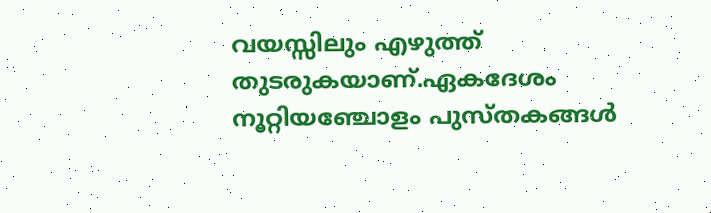വയസ്സിലും എഴുത്ത് തുടരുകയാണ്.ഏകദേശം നൂറ്റിയഞ്ചോളം പുസ്‌തകങ്ങൾ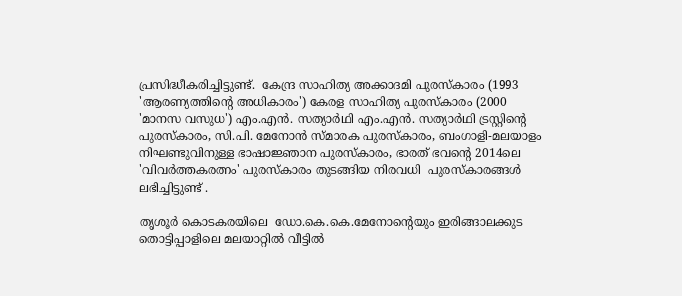പ്രസിദ്ധീകരിച്ചിട്ടുണ്ട്.  കേന്ദ്ര സാഹിത്യ അക്കാദമി പുരസ്‌കാരം (1993 'ആരണ്യത്തിന്റെ അധികാരം') കേരള സാഹിത്യ പുരസ്‌കാരം (2000 'മാനസ വസുധ') എം.എന്‍. സത്യാര്‍ഥി എം.എന്‍. സത്യാര്‍ഥി ട്രസ്റ്റിന്റെ പുരസ്‌കാരം, സി.പി. മേനോന്‍ സ്മാരക പുരസ്‌കാരം, ബംഗാളി-മലയാളം നിഘണ്ടുവിനുള്ള ഭാഷാജ്ഞാന പുരസ്‌കാരം, ഭാരത് ഭവന്റെ 2014ലെ  'വിവര്‍ത്തകരത്നം' പുരസ്‌കാരം തുടങ്ങിയ നിരവധി  പുരസ്‌കാരങ്ങള്‍  ലഭിച്ചിട്ടുണ്ട് .

തൃശൂർ കൊടകരയിലെ  ഡോ.കെ.കെ.മേനോൻ്റെയും ഇരിങ്ങാലക്കുട തൊട്ടിപ്പാളിലെ മലയാറ്റിൽ വീട്ടിൽ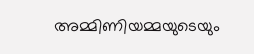അമ്മിണിയമ്മയുടെയും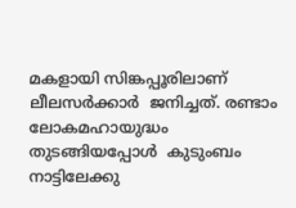മകളായി സിങ്കപ്പൂരിലാണ് ലീലസർക്കാർ  ജനിച്ചത്. രണ്ടാം ലോകമഹായുദ്ധം തുടങ്ങിയപ്പോൾ  കുടുംബം നാട്ടിലേക്കു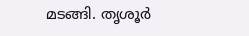മടങ്ങി. തൃശൂർ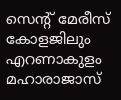സെന്റ്‌ മേരീസ്‌ കോളജിലും എറണാകുളം മഹാരാജാസ്‌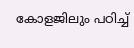കോളജിലും പഠിച്ച്‌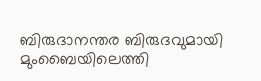ബിരുദാനന്തര ബിരുദവുമായി മുംബൈയിലെത്തി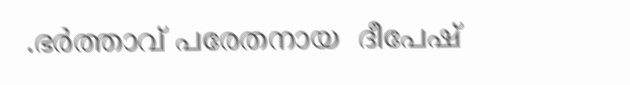.ഭർത്താവ് പരേതനായ  ദീപേഷ്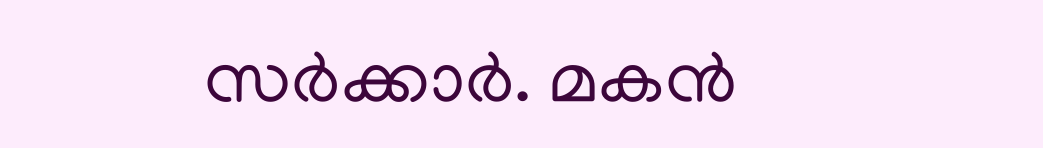സർക്കാർ. മകൻ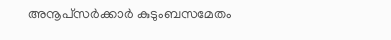അനൂപ്‌സർക്കാർ കുടുംബസമേതം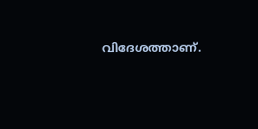വിദേശത്താണ്.